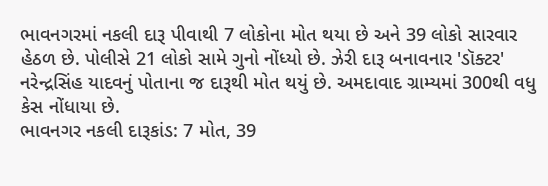ભાવનગરમાં નકલી દારૂ પીવાથી 7 લોકોના મોત થયા છે અને 39 લોકો સારવાર હેઠળ છે. પોલીસે 21 લોકો સામે ગુનો નોંધ્યો છે. ઝેરી દારૂ બનાવનાર 'ડૉક્ટર' નરેન્દ્રસિંહ યાદવનું પોતાના જ દારૂથી મોત થયું છે. અમદાવાદ ગ્રામ્યમાં 300થી વધુ કેસ નોંધાયા છે.
ભાવનગર નકલી દારૂકાંડ: 7 મોત, 39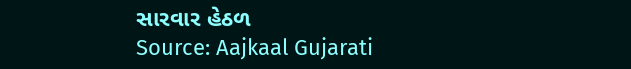સારવાર હેઠળ
Source: Aajkaal Gujarati